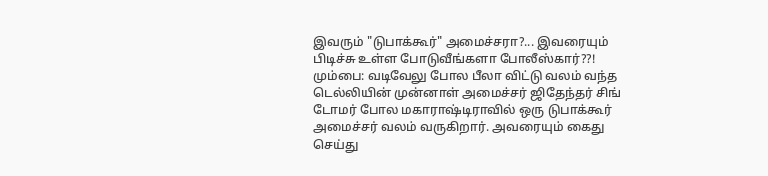இவரும் "டுபாக்கூர்" அமைச்சரா?... இவரையும் பிடிச்சு உள்ள போடுவீங்களா போலீஸ்கார்??!
மும்பை: வடிவேலு போல பீலா விட்டு வலம் வந்த டெல்லியின் முன்னாள் அமைச்சர் ஜிதேந்தர் சிங் டோமர் போல மகாராஷ்டிராவில் ஒரு டுபாக்கூர் அமைச்சர் வலம் வருகிறார். அவரையும் கைது செய்து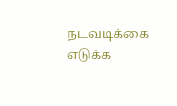நடவடிக்கை எடுக்க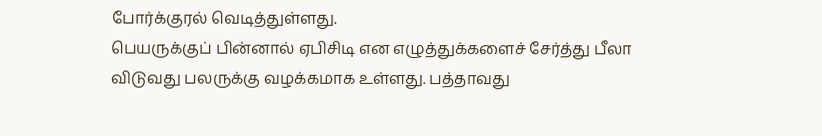போர்க்குரல் வெடித்துள்ளது.
பெயருக்குப் பின்னால் ஏபிசிடி என எழுத்துக்களைச் சேர்த்து பீலா விடுவது பலருக்கு வழக்கமாக உள்ளது. பத்தாவது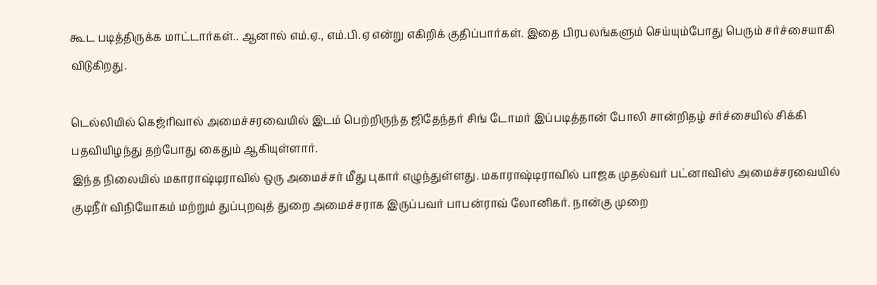கூட படித்திருக்க மாட்டார்கள்.. ஆனால் எம்.ஏ., எம்.பி.ஏ என்று எகிறிக் குதிப்பார்கள். இதை பிரபலங்களும் செய்யும்போது பெரும் சர்ச்சையாகி விடுகிறது.

டெல்லியில் கெஜ்ரிவால் அமைச்சரவையில் இடம் பெற்றிருந்த ஜிதேந்தர் சிங் டோமர் இப்படித்தான் போலி சான்றிதழ் சர்ச்சையில் சிக்கி பதவியிழந்து தற்போது கைதும் ஆகியுள்ளார்.
இந்த நிலையில் மகாராஷ்டிராவில் ஒரு அமைச்சர் மீது புகார் எழுந்துள்ளது. மகாராஷ்டிராவில் பாஜக முதல்வர் பட்னாவிஸ் அமைச்சரவையில் குடிநீர் விநியோகம் மற்றும் துப்புறவுத் துறை அமைச்சராக இருப்பவர் பாபன்ராவ் லோனிகர். நான்கு முறை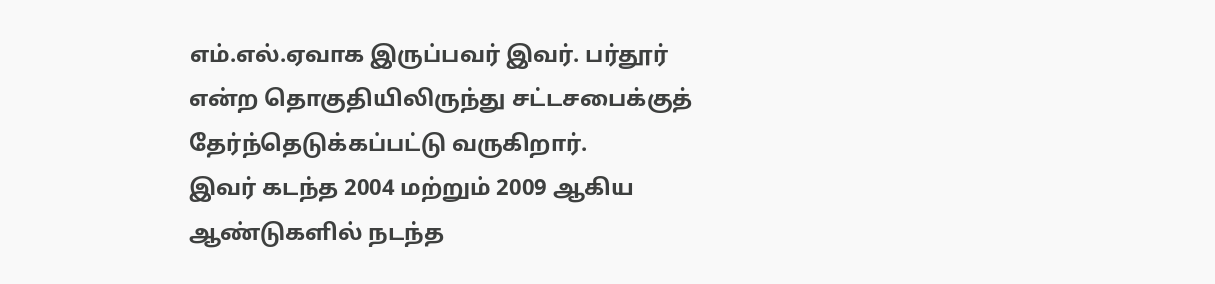எம்.எல்.ஏவாக இருப்பவர் இவர். பர்தூர் என்ற தொகுதியிலிருந்து சட்டசபைக்குத் தேர்ந்தெடுக்கப்பட்டு வருகிறார்.
இவர் கடந்த 2004 மற்றும் 2009 ஆகிய ஆண்டுகளில் நடந்த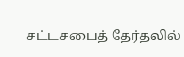சட்டசபைத் தேர்தலில்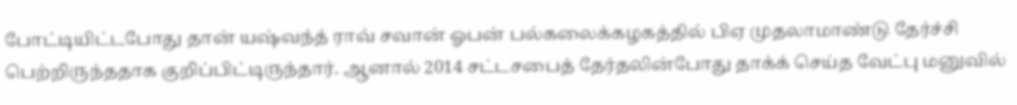போட்டியிட்டபோது தான் யஷ்வந்த் ராவ் சவான் ஓபன் பல்கலைக்கழகத்தில் பிஏ முதலாமாண்டு தேர்ச்சி பெற்றிருந்ததாக குறிப்பிட்டிருந்தார். ஆனால் 2014 சட்டசபைத் தேர்தலின்போது தாக்க் செய்த வேட்பு மனுவில்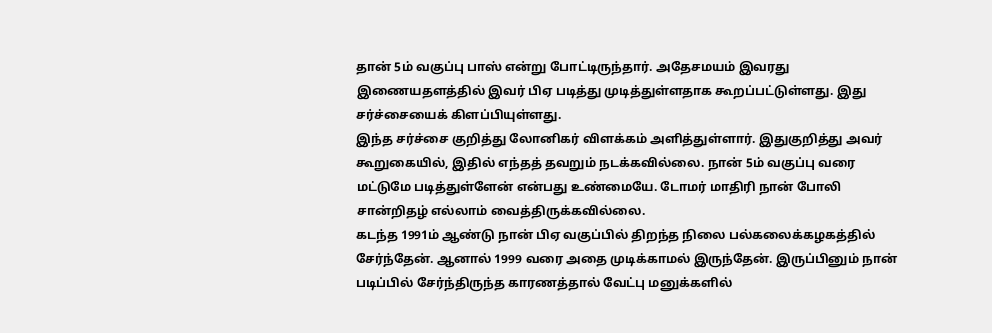தான் 5ம் வகுப்பு பாஸ் என்று போட்டிருந்தார். அதேசமயம் இவரது இணையதளத்தில் இவர் பிஏ படித்து முடித்துள்ளதாக கூறப்பட்டுள்ளது. இது சர்ச்சையைக் கிளப்பியுள்ளது.
இந்த சர்ச்சை குறித்து லோனிகர் விளக்கம் அளித்துள்ளார். இதுகுறித்து அவர் கூறுகையில், இதில் எந்தத் தவறும் நடக்கவில்லை. நான் 5ம் வகுப்பு வரை மட்டுமே படித்துள்ளேன் என்பது உண்மையே. டோமர் மாதிரி நான் போலி சான்றிதழ் எல்லாம் வைத்திருக்கவில்லை.
கடந்த 1991ம் ஆண்டு நான் பிஏ வகுப்பில் திறந்த நிலை பல்கலைக்கழகத்தில் சேர்ந்தேன். ஆனால் 1999 வரை அதை முடிக்காமல் இருந்தேன். இருப்பினும் நான் படிப்பில் சேர்ந்திருந்த காரணத்தால் வேட்பு மனுக்களில்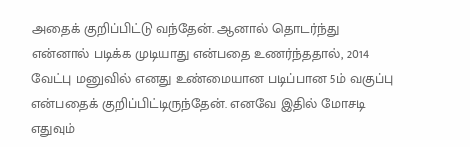அதைக் குறிப்பிட்டு வந்தேன். ஆனால் தொடர்ந்து என்னால் படிக்க முடியாது என்பதை உணர்ந்ததால், 2014 வேட்பு மனுவில் எனது உண்மையான படிப்பான 5ம் வகுப்பு என்பதைக் குறிப்பிட்டிருந்தேன். எனவே இதில் மோசடி எதுவும்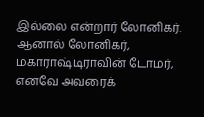இல்லை என்றார் லோனிகர்.
ஆனால் லோனிகர், மகாராஷ்டிராவின் டோமர், எனவே அவரைக்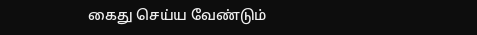கைது செய்ய வேண்டும்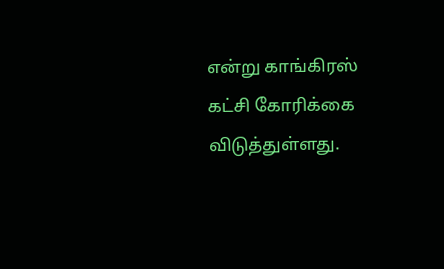என்று காங்கிரஸ் கட்சி கோரிக்கை விடுத்துள்ளது.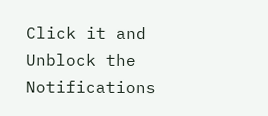Click it and Unblock the Notifications